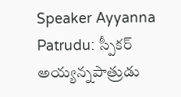Speaker Ayyanna Patrudu: స్పీకర్ అయ్యన్నపాత్రుడు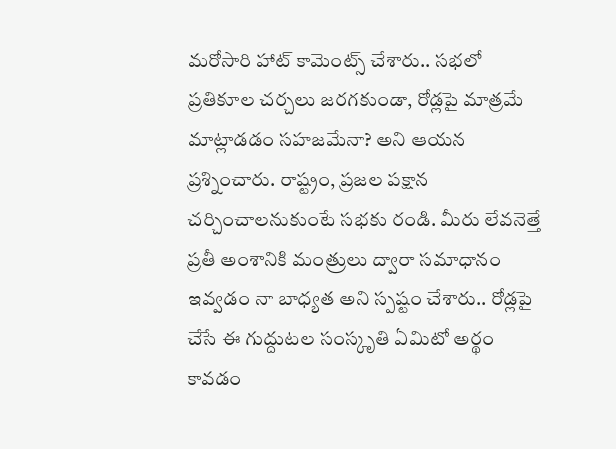మరోసారి హాట్ కామెంట్స్ చేశారు.. సభలో ప్రతికూల చర్చలు జరగకుండా, రోడ్లపై మాత్రమే మాట్లాడడం సహజమేనా? అని ఆయన ప్రశ్నించారు. రాష్ట్రం, ప్రజల పక్షాన చర్చించాలనుకుంటే సభకు రండి. మీరు లేవనెత్తే ప్రతీ అంశానికి మంత్రులు ద్వారా సమాధానం ఇవ్వడం నా బాధ్యత అని స్పష్టం చేశారు.. రోడ్లపై చేసే ఈ గుద్దుటల సంస్కృతి ఏమిటో అర్థం కావడం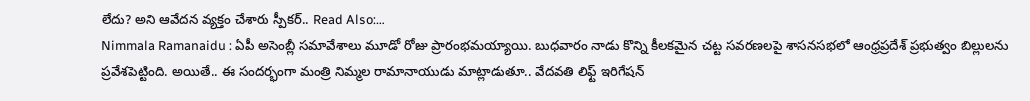లేదు? అని ఆవేదన వ్యక్తం చేశారు స్పీకర్.. Read Also:…
Nimmala Ramanaidu : ఏపీ అసెంబ్లీ సమావేశాలు మూడో రోజు ప్రారంభమయ్యాయి. బుధవారం నాడు కొన్ని కీలకమైన చట్ట సవరణలపై శాసనసభలో ఆంధ్రప్రదేశ్ ప్రభుత్వం బిల్లులను ప్రవేశపెట్టింది. అయితే.. ఈ సందర్భంగా మంత్రి నిమ్మల రామానాయుడు మాట్లాడుతూ.. వేదవతి లిఫ్ట్ ఇరిగేషన్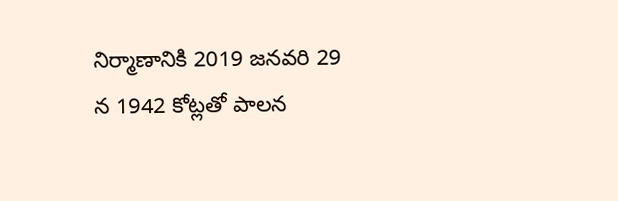నిర్మాణానికి 2019 జనవరి 29 న 1942 కోట్లతో పాలన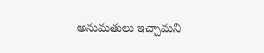అనుమతులు ఇచ్చామని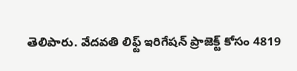తెలిపారు. వేదవతి లిఫ్ట్ ఇరిగేషన్ ప్రాజెక్ట్ కోసం 4819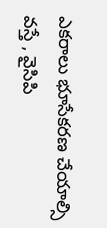ఎకరాలు భూసేకరణ చేయాల్సి వస్తే , వైసిపి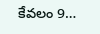కేవలం 9…